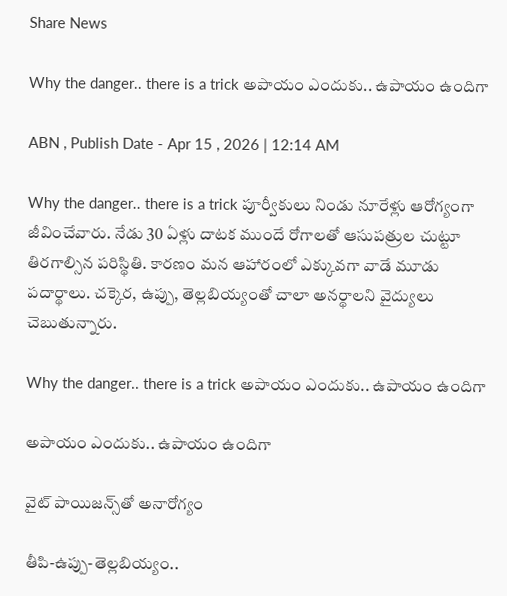Share News

Why the danger.. there is a trick అపాయం ఎందుకు.. ఉపాయం ఉందిగా

ABN , Publish Date - Apr 15 , 2026 | 12:14 AM

Why the danger.. there is a trick పూర్వీకులు నిండు నూరేళ్లు ఆరోగ్యంగా జీవించేవారు. నేడు 30 ఏళ్లు దాటక ముందే రోగాలతో ఆసుపత్రుల చుట్టూ తిరగాల్సిన పరిస్థితి. కారణం మన ఆహారంలో ఎక్కువగా వాడే మూడు పదార్థాలు. చక్కెర, ఉప్పు, తెల్లబియ్యంతో చాలా అనర్థాలని వైద్యులు చెబుతున్నారు.

Why the danger.. there is a trick అపాయం ఎందుకు.. ఉపాయం ఉందిగా

అపాయం ఎందుకు.. ఉపాయం ఉందిగా

వైట్‌ పాయిజన్స్‌తో అనారోగ్యం

తీపి-ఉప్పు-తెల్లబియ్యం..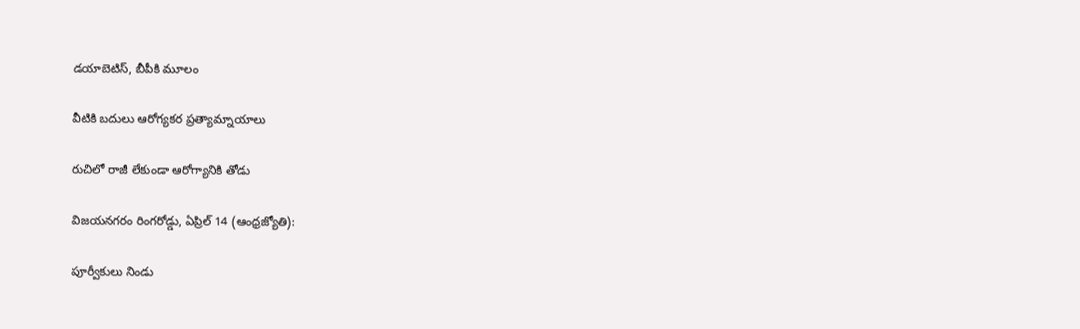డయాబెటిస్‌, బీపీకి మూలం

వీటికి బదులు ఆరోగ్యకర ప్రత్యామ్నాయాలు

రుచిలో రాజీ లేకుండా ఆరోగ్యానికి తోడు

విజయనగరం రింగరోడ్డు, ఏప్రిల్‌ 14 (ఆంధ్రజ్యోతి):

పూర్వీకులు నిండు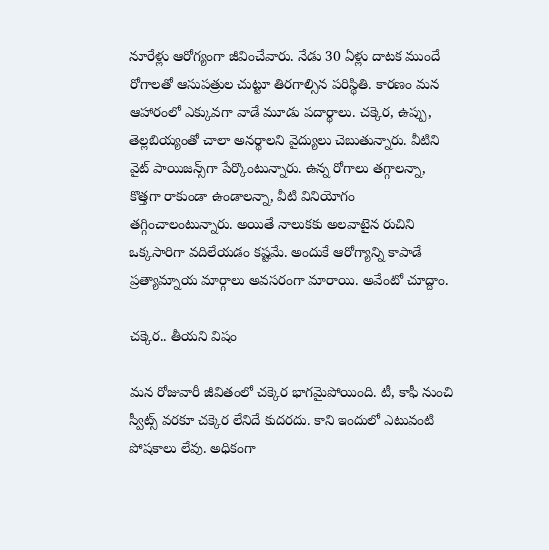నూరేళ్లు ఆరోగ్యంగా జీవించేవారు. నేడు 30 ఏళ్లు దాటక ముందే రోగాలతో ఆసుపత్రుల చుట్టూ తిరగాల్సిన పరిస్థితి. కారణం మన ఆహారంలో ఎక్కువగా వాడే మూడు పదార్థాలు. చక్కెర, ఉప్పు, తెల్లబియ్యంతో చాలా అనర్థాలని వైద్యులు చెబుతున్నారు. వీటిని వైట్‌ పాయిజన్స్‌గా పేర్కొంటున్నారు. ఉన్న రోగాలు తగ్గాలన్నా, కొత్తగా రాకుండా ఉండాలన్నా, వీటి వినియోగం తగ్గించాలంటున్నారు. అయితే నాలుకకు అలవాటైన రుచిని ఒక్కసారిగా వదిలేయడం కష్టమే. అందుకే ఆరోగ్యాన్ని కాపాడే ప్రత్యామ్నాయ మార్గాలు అవసరంగా మారాయి. అవేంటో చూద్దాం.

చక్కెర.. తీయని విషం

మన రోజువారీ జీవితంలో చక్కెర భాగమైపోయింది. టీ, కాఫీ నుంచి స్వీట్స్‌ వరకూ చక్కెర లేనిదే కుదరదు. కాని ఇందులో ఎటువంటి పోషకాలు లేవు. అధికంగా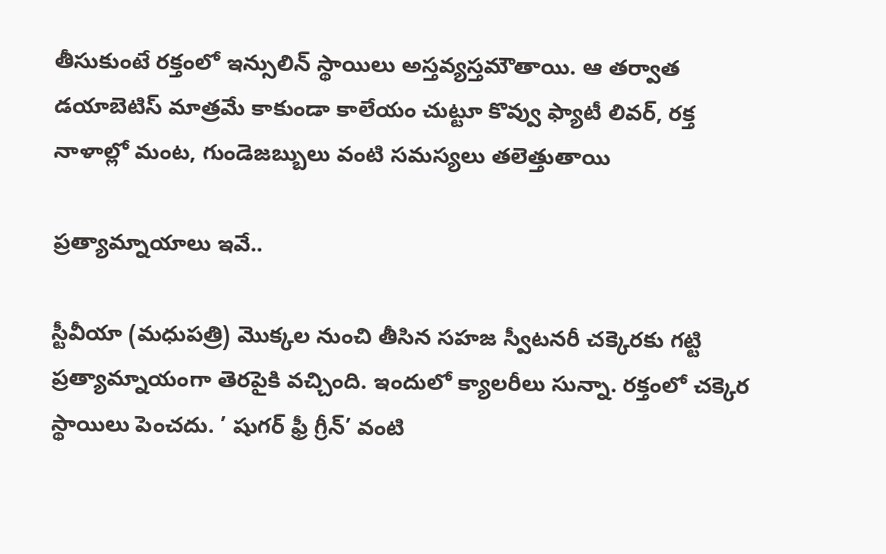తీసుకుంటే రక్తంలో ఇన్సులిన్‌ స్థాయిలు అస్తవ్యస్తమౌతాయి. ఆ తర్వాత డయాబెటిస్‌ మాత్రమే కాకుండా కాలేయం చుట్టూ కొవ్వు ఫ్యాటీ లివర్‌, రక్త నాళాల్లో మంట, గుండెజబ్బులు వంటి సమస్యలు తలెత్తుతాయి

ప్రత్యామ్నాయాలు ఇవే..

స్టీవీయా (మధుపత్రి) మొక్కల నుంచి తీసిన సహజ స్వీటనరీ చక్కెరకు గట్టి ప్రత్యామ్నాయంగా తెరపైకి వచ్చింది. ఇందులో క్యాలరీలు సున్నా. రక్తంలో చక్కెర స్థాయిలు పెంచదు. ’ షుగర్‌ ఫ్రీ గ్రీన్‌’ వంటి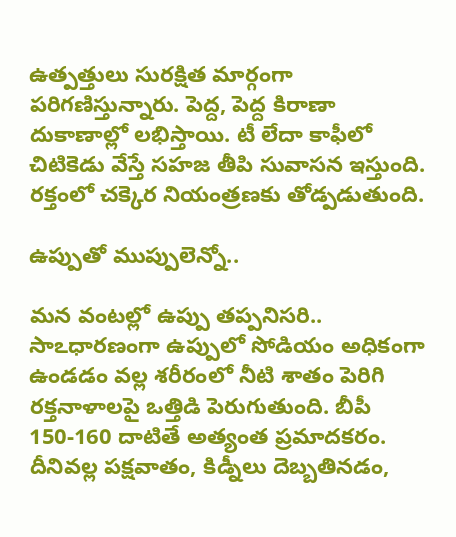ఉత్పత్తులు సురక్షిత మార్గంగా పరిగణిస్తున్నారు. పెద్ద, పెద్ద కిరాణా దుకాణాల్లో లభిస్తాయి. టీ లేదా కాఫీలో చిటికెడు వేస్తే సహజ తీపి సువాసన ఇస్తుంది. రక్తంలో చక్కెర నియంత్రణకు తోడ్పడుతుంది.

ఉప్పుతో ముప్పులెన్నో..

మన వంటల్లో ఉప్పు తప్పనిసరి.. సాఽధారణంగా ఉప్పులో సోడియం అధికంగా ఉండడం వల్ల శరీరంలో నీటి శాతం పెరిగి రక్తనాళాలపై ఒత్తిడి పెరుగుతుంది. బీపీ 150-160 దాటితే అత్యంత ప్రమాదకరం. దీనివల్ల పక్షవాతం, కిడ్నీలు దెబ్బతినడం,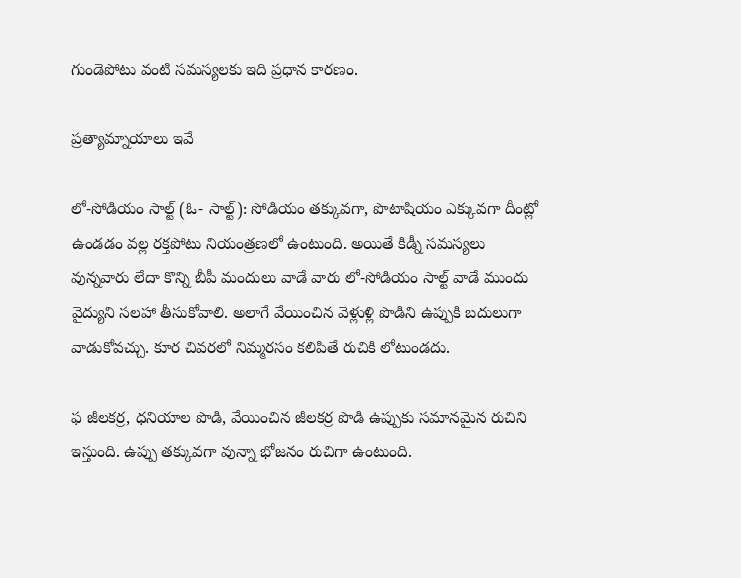గుండెపోటు వంటి సమస్యలకు ఇది ప్రధాన కారణం.

ప్రత్యామ్నాయాలు ఇవే

లో-సోడియం సాల్ట్‌ (ఓ- సాల్ట్‌): సోడియం తక్కువగా, పొటాషియం ఎక్కువగా దీంట్లో ఉండడం వల్ల రక్తపోటు నియంత్రణలో ఉంటుంది. అయితే కిడ్నీ సమస్యలు వున్నవారు లేదా కొన్ని బీపీ మందులు వాడే వారు లో-సోడియం సాల్ట్‌ వాడే ముందు వైద్యుని సలహా తీసుకోవాలి. అలాగే వేయించిన వెళ్లుళ్లి పొడిని ఉప్పుకి బదులుగా వాడుకోవచ్చు. కూర చివరలో నిమ్మరసం కలిపితే రుచికి లోటుండదు.

ఫ జీలకర్ర, ధనియాల పొడి, వేయించిన జీలకర్ర పొడి ఉప్పుకు సమానమైన రుచిని ఇస్తుంది. ఉప్పు తక్కువగా వున్నా భోజనం రుచిగా ఉంటుంది.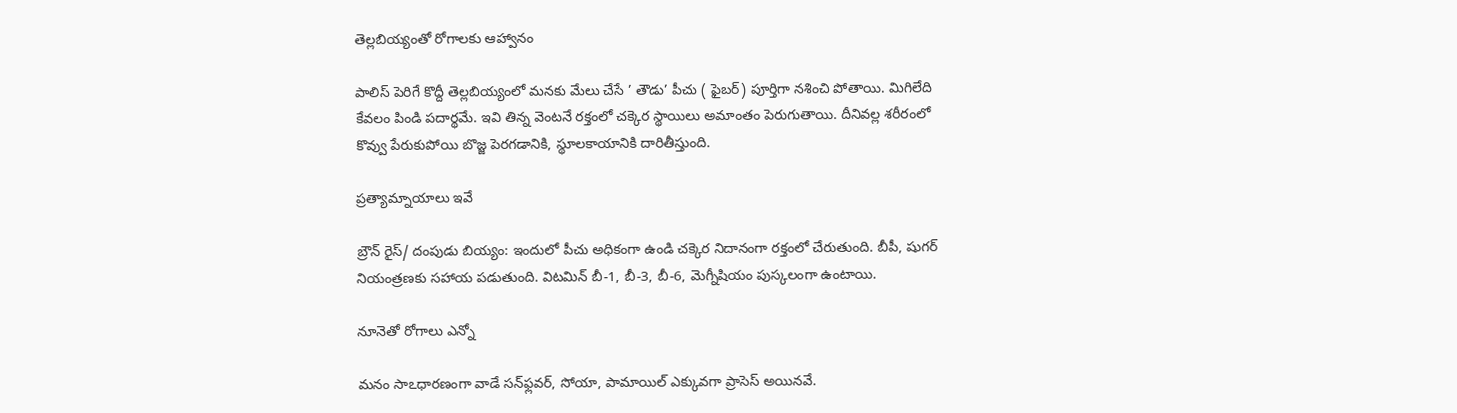తెల్లబియ్యంతో రోగాలకు ఆహ్వానం

పాలిస్‌ పెరిగే కొద్దీ తెల్లబియ్యంలో మనకు మేలు చేసే ’ తౌడు’ పీచు ( ఫైబర్‌) పూర్తిగా నశించి పోతాయి. మిగిలేది కేవలం పిండి పదార్థమే. ఇవి తిన్న వెంటనే రక్తంలో చక్కెర స్థాయిలు అమాంతం పెరుగుతాయి. దీనివల్ల శరీరంలో కొవ్వు పేరుకుపోయి బొజ్జ పెరగడానికి, స్థూలకాయానికి దారితీస్తుంది.

ప్రత్యామ్నాయాలు ఇవే

బ్రౌన్‌ రైస్‌/ దంపుడు బియ్యం: ఇందులో పీచు అధికంగా ఉండి చక్కెర నిదానంగా రక్తంలో చేరుతుంది. బీపీ, షుగర్‌ నియంత్రణకు సహాయ పడుతుంది. విటమిన్‌ బీ-1, బీ-3, బీ-6, మెగ్నీషియం పుస్కలంగా ఉంటాయి.

నూనెతో రోగాలు ఎన్నో

మనం సాఽధారణంగా వాడే సన్‌ఫ్లవర్‌, సోయా, పామాయిల్‌ ఎక్కువగా ప్రాసెస్‌ అయినవే.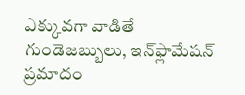ఎక్కువగా వాడితే గుండెజబ్బులు, ఇన్‌ఫ్లామేషన్‌ ప్రమాదం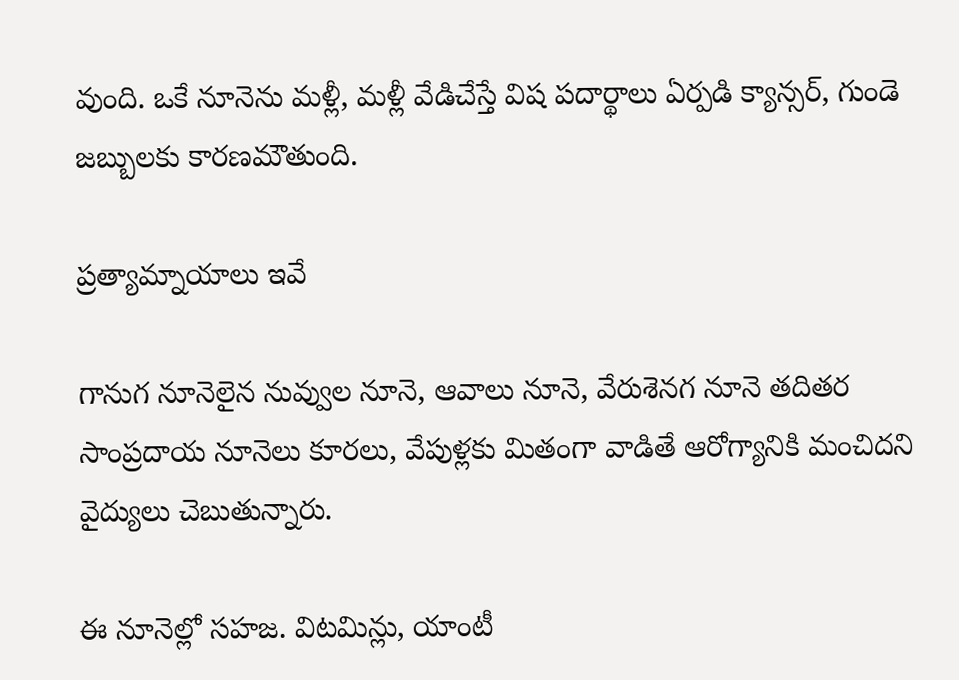వుంది. ఒకే నూనెను మళ్లీ, మళ్లీ వేడిచేస్తే విష పదార్థాలు ఏర్పడి క్యాన్సర్‌, గుండె జబ్బులకు కారణమౌతుంది.

ప్రత్యామ్నాయాలు ఇవే

గానుగ నూనెలైన నువ్వుల నూనె, ఆవాలు నూనె, వేరుశెనగ నూనె తదితర సాంప్రదాయ నూనెలు కూరలు, వేపుళ్లకు మితంగా వాడితే ఆరోగ్యానికి మంచిదని వైద్యులు చెబుతున్నారు.

ఈ నూనెల్లో సహజ. విటమిన్లు, యాంటీ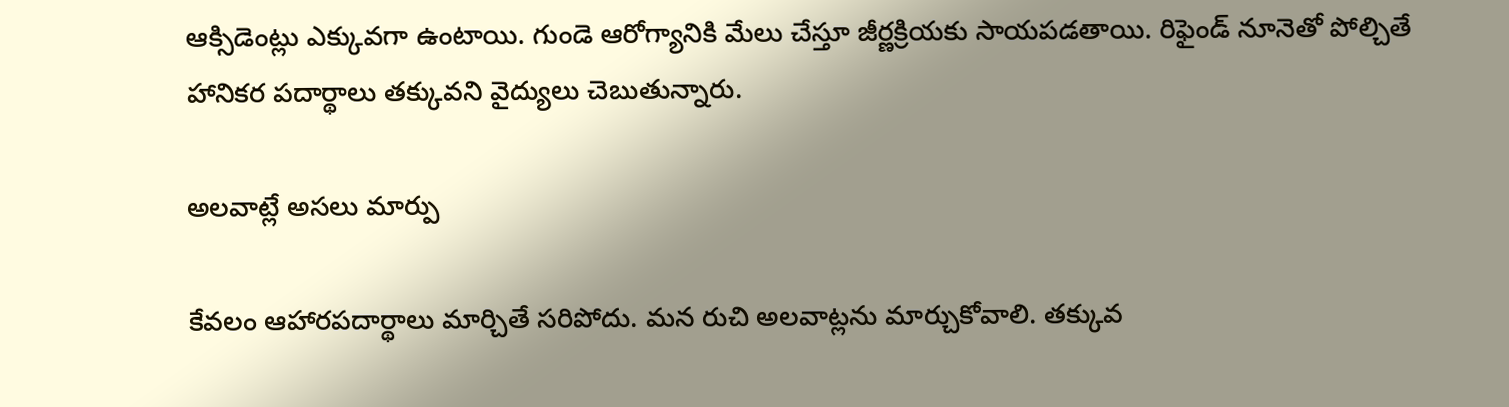ఆక్సిడెంట్లు ఎక్కువగా ఉంటాయి. గుండె ఆరోగ్యానికి మేలు చేస్తూ జీర్ణక్రియకు సాయపడతాయి. రిఫైండ్‌ నూనెతో పోల్చితే హానికర పదార్థాలు తక్కువని వైద్యులు చెబుతున్నారు.

అలవాట్లే అసలు మార్పు

కేవలం ఆహారపదార్థాలు మార్చితే సరిపోదు. మన రుచి అలవాట్లను మార్చుకోవాలి. తక్కువ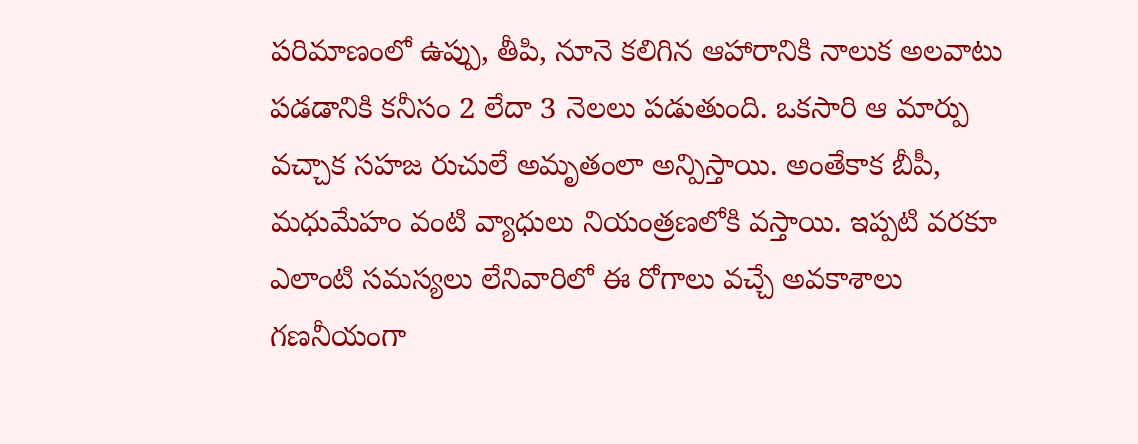పరిమాణంలో ఉప్పు, తీపి, నూనె కలిగిన ఆహారానికి నాలుక అలవాటు పడడానికి కనీసం 2 లేదా 3 నెలలు పడుతుంది. ఒకసారి ఆ మార్పు వచ్చాక సహజ రుచులే అమృతంలా అన్పిస్తాయి. అంతేకాక బీపీ, మధుమేహం వంటి వ్యాధులు నియంత్రణలోకి వస్తాయి. ఇప్పటి వరకూ ఎలాంటి సమస్యలు లేనివారిలో ఈ రోగాలు వచ్చే అవకాశాలు గణనీయంగా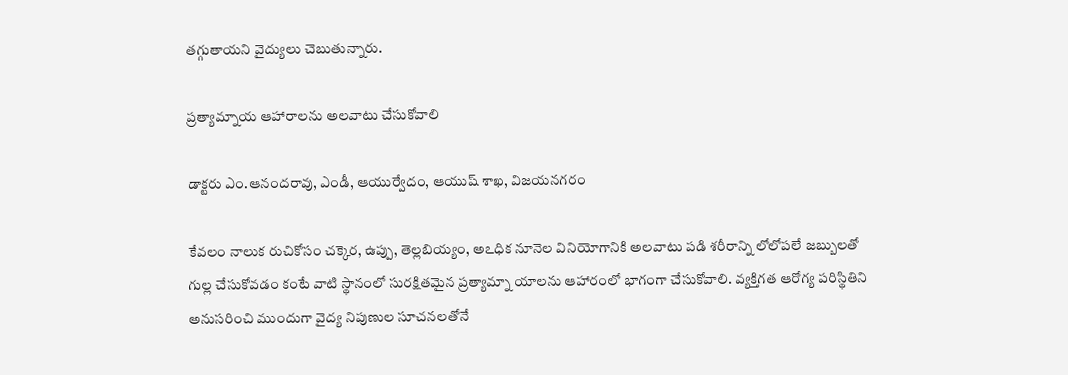తగ్గుతాయని వైద్యులు చెబుతున్నారు.

ప్రత్యామ్నాయ ఆహారాలను అలవాటు చేసుకోవాలి

డాక్టరు ఎం.ఆనందరావు, ఎండీ, ఆయుర్వేదం, ఆయుష్‌ శాఖ, విజయనగరం

కేవలం నాలుక రుచికోసం చక్కెర, ఉప్పు, తెల్లబియ్యం, అఽధిక నూనెల వినియోగానికి అలవాటు పడి శరీరాన్ని లోలోపలే జబ్బులతో గుల్ల చేసుకోవడం కంటే వాటి స్థానంలో సురక్షితమైన ప్రత్యామ్నా యాలను ఆహారంలో భాగంగా చేసుకోవాలి. వ్యక్తిగత ఆరోగ్య పరిస్థితిని అనుసరించి ముందుగా వైద్య నిపుణుల సూచనలతోనే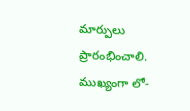మార్పులు ప్రారంభించాలి. ముఖ్యంగా లో-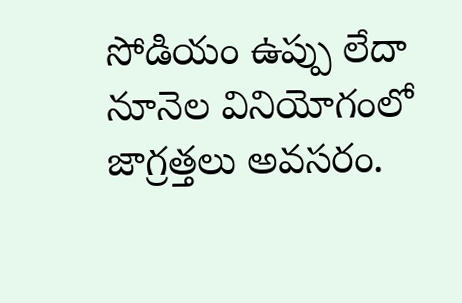సోడియం ఉప్పు లేదా నూనెల వినియోగంలో జాగ్రత్తలు అవసరం.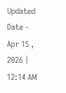Updated Date - Apr 15 , 2026 | 12:14 AM